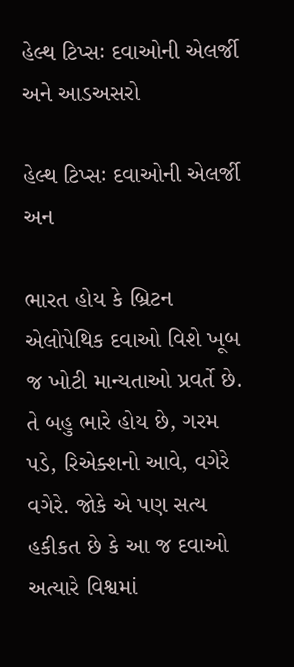હેલ્થ ટિપ્સઃ દવાઓની એલર્જી અને આડઅસરો

હેલ્થ ટિપ્સઃ દવાઓની એલર્જી અન

ભારત હોય કે બ્રિટન એલોપેથિક દવાઓ વિશે ખૂબ જ ખોટી માન્યતાઓ પ્રવર્તે છે. તે બહુ ભારે હોય છે, ગરમ પડે, રિએક્શનો આવે, વગેરે વગેરે. જોકે એ પણ સત્ય હકીકત છે કે આ જ દવાઓ અત્યારે વિશ્વમાં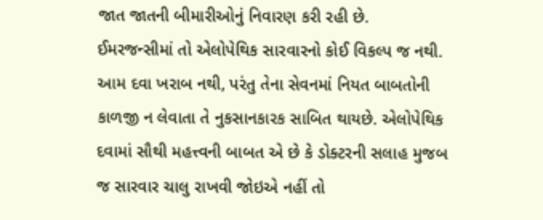જાત જાતની બીમારીઓનું નિવારણ કરી રહી છે. ઈમરજન્સીમાં તો એલોપેથિક સારવારનો કોઈ વિકલ્પ જ નથી. આમ દવા ખરાબ નથી, પરંતુ તેના સેવનમાં નિયત બાબતોની કાળજી ન લેવાતા તે નુકસાનકારક સાબિત થાયછે. એલોપેથિક દવામાં સૌથી મહત્ત્વની બાબત એ છે કે ડોક્ટરની સલાહ મુજબ જ સારવાર ચાલુ રાખવી જોઇએ નહીં તો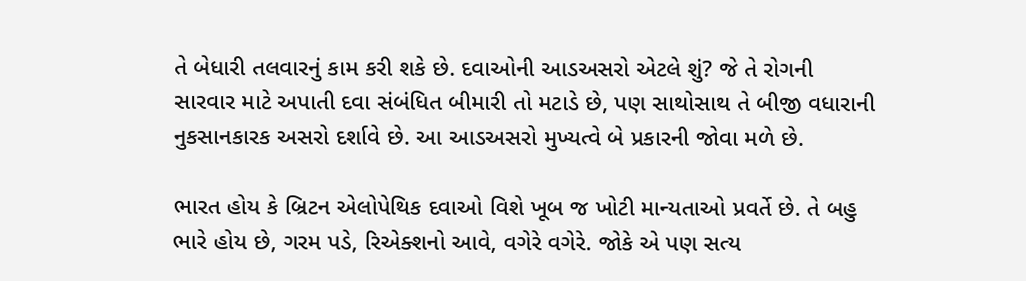તે બેધારી તલવારનું કામ કરી શકે છે. દવાઓની આડઅસરો એટલે શું? જે તે રોગની સારવાર માટે અપાતી દવા સંબંધિત બીમારી તો મટાડે છે, પણ સાથોસાથ તે બીજી વધારાની નુકસાનકારક અસરો દર્શાવે છે. આ આડઅસરો મુખ્યત્વે બે પ્રકારની જોવા મળે છે.

ભારત હોય કે બ્રિટન એલોપેથિક દવાઓ વિશે ખૂબ જ ખોટી માન્યતાઓ પ્રવર્તે છે. તે બહુ ભારે હોય છે, ગરમ પડે, રિએક્શનો આવે, વગેરે વગેરે. જોકે એ પણ સત્ય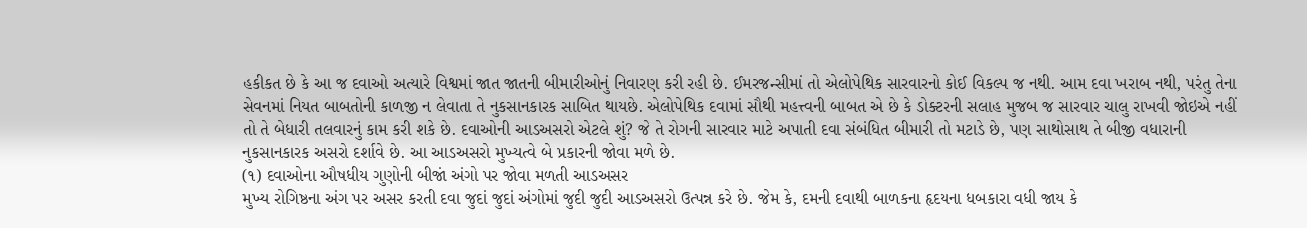હકીકત છે કે આ જ દવાઓ અત્યારે વિશ્વમાં જાત જાતની બીમારીઓનું નિવારણ કરી રહી છે. ઈમરજન્સીમાં તો એલોપેથિક સારવારનો કોઈ વિકલ્પ જ નથી. આમ દવા ખરાબ નથી, પરંતુ તેના સેવનમાં નિયત બાબતોની કાળજી ન લેવાતા તે નુકસાનકારક સાબિત થાયછે. એલોપેથિક દવામાં સૌથી મહત્ત્વની બાબત એ છે કે ડોક્ટરની સલાહ મુજબ જ સારવાર ચાલુ રાખવી જોઇએ નહીં તો તે બેધારી તલવારનું કામ કરી શકે છે. દવાઓની આડઅસરો એટલે શું? જે તે રોગની સારવાર માટે અપાતી દવા સંબંધિત બીમારી તો મટાડે છે, પણ સાથોસાથ તે બીજી વધારાની નુકસાનકારક અસરો દર્શાવે છે. આ આડઅસરો મુખ્યત્વે બે પ્રકારની જોવા મળે છે.
(૧) દવાઓના ઔષધીય ગુણોની બીજાં અંગો પર જોવા મળતી આડઅસર
મુખ્ય રોગિષ્ઠના અંગ પર અસર કરતી દવા જુદાં જુદાં અંગોમાં જુદી જુદી આડઅસરો ઉત્પન્ન કરે છે. જેમ કે, દમની દવાથી બાળકના હૃદયના ધબકારા વધી જાય કે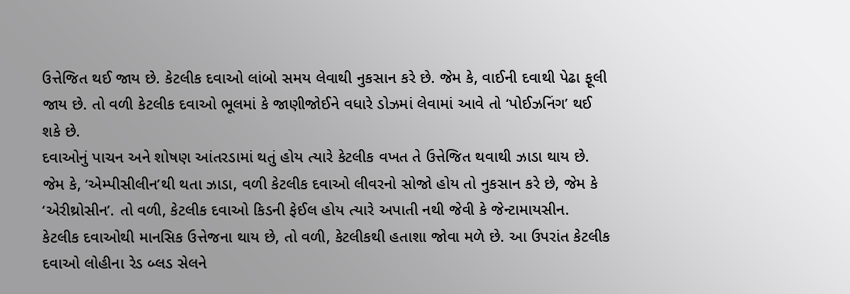ઉત્તેજિત થઈ જાય છે. કેટલીક દવાઓ લાંબો સમય લેવાથી નુકસાન કરે છે. જેમ કે, વાઈની દવાથી પેઢા ફૂલી જાય છે. તો વળી કેટલીક દવાઓ ભૂલમાં કે જાણીજોઈને વધારે ડોઝમાં લેવામાં આવે તો ‘પોઈઝનિંગ’ થઈ શકે છે.
દવાઓનું પાચન અને શોષણ આંતરડામાં થતું હોય ત્યારે કેટલીક વખત તે ઉત્તેજિત થવાથી ઝાડા થાય છે. જેમ કે, ‘એમ્પીસીલીન’થી થતા ઝાડા, વળી કેટલીક દવાઓ લીવરનો સોજો હોય તો નુકસાન કરે છે, જેમ કે ‘એરીથ્રોસીન’. તો વળી, કેટલીક દવાઓ કિડની ફેઈલ હોય ત્યારે અપાતી નથી જેવી કે જેન્ટામાયસીન.
કેટલીક દવાઓથી માનસિક ઉત્તેજના થાય છે, તો વળી, કેટલીકથી હતાશા જોવા મળે છે. આ ઉપરાંત કેટલીક દવાઓ લોહીના રેડ બ્લડ સેલને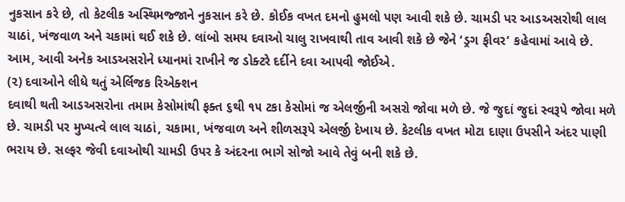નુકસાન કરે છે, તો કેટલીક અસ્થિમજ્જાને નુકસાન કરે છે. કોઈક વખત દમનો હુમલો પણ આવી શકે છે. ચામડી પર આડઅસરોથી લાલ ચાઠાં, ખંજવાળ અને ચકામાં થઈ શકે છે. લાંબો સમય દવાઓ ચાલુ રાખવાથી તાવ આવી શકે છે જેને ‘ડ્રગ ફીવર’ કહેવામાં આવે છે. આમ, આવી અનેક આડઅસરોને ધ્યાનમાં રાખીને જ ડોક્ટરે દર્દીને દવા આપવી જોઈએ.
(૨) દવાઓને લીધે થતું એર્લિજક રિએક્શન
દવાથી થતી આડઅસરોના તમામ કેસોમાંથી ફક્ત ૬થી ૧૫ ટકા કેસોમાં જ એલર્જીની અસરો જોવા મળે છે. જે જુદાં જુદાં સ્વરૂપે જોવા મળે છે. ચામડી પર મુખ્યત્વે લાલ ચાઠાં, ચકામા, ખંજવાળ અને શીળસરૂપે એલર્જી દેખાય છે. કેટલીક વખત મોટા દાણા ઉપસીને અંદર પાણી ભરાય છે. સલ્ફર જેવી દવાઓથી ચામડી ઉપર કે અંદરના ભાગે સોજો આવે તેવું બની શકે છે.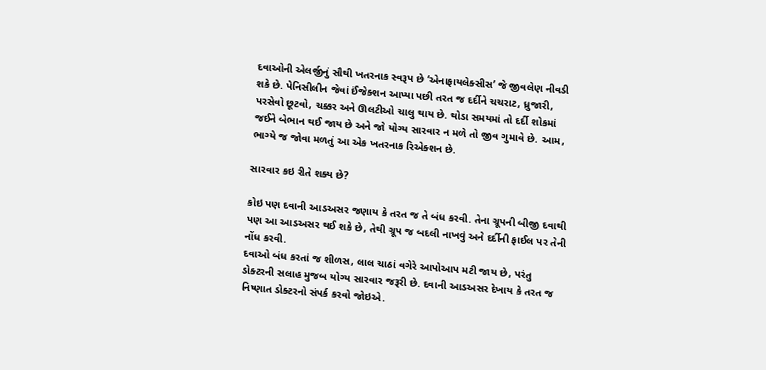દવાઓની એલર્જીનું સૌથી ખતરનાક સ્વરૂપ છે ‘એનાફાયલેક્સીસ’ જે જીવલેણ નીવડી શકે છે. પેનિસીલીન જેવાં ઈંજેક્શન આપ્યા પછી તરત જ દર્દીને ચચરાટ, ધ્રુજારી, પરસેવો છૂટવો, ચક્કર અને ઊલટીઓ ચાલુ થાય છે. થોડા સમયમાં તો દર્દી શોકમાં જઈને બેભાન થઈ જાય છે અને જો યોગ્ય સારવાર ન મળે તો જીવ ગુમાવે છે. આમ, ભાગ્યે જ જોવા મળતું આ એક ખતરનાક રિએક્શન છે.

સારવાર કઇ રીતે શક્ય છે?

કોઇ પણ દવાની આડઅસર જણાય કે તરત જ તે બંધ કરવી. તેના ગ્રૂપની બીજી દવાથી પણ આ આડઅસર થઈ શકે છે, તેથી ગ્રૂપ જ બદલી નાખવું અને દર્દીની ફાઈલ પર તેની નોંધ કરવી.
દવાઓ બંધ કરતાં જ શીળસ, લાલ ચાઠાં વગેરે આપોઆપ મટી જાય છે, પરંતુ ડોક્ટરની સલાહ મુજબ યોગ્ય સારવાર જરૂરી છે. દવાની આડઅસર દેખાય કે તરત જ નિષ્ણાત ડોક્ટરનો સંપર્ક કરવો જોઇએ.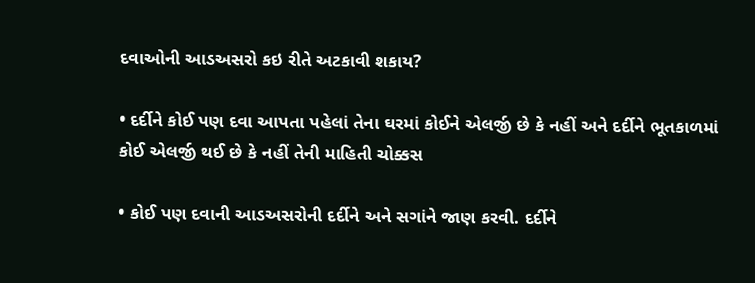દવાઓની આડઅસરો કઇ રીતે અટકાવી શકાય?

• દર્દીને કોઈ પણ દવા આપતા પહેલાં તેના ઘરમાં કોઈને એલર્જી છે કે નહીં અને દર્દીને ભૂતકાળમાં કોઈ એલર્જી થઈ છે કે નહીં તેની માહિતી ચોક્કસ

• કોઈ પણ દવાની આડઅસરોની દર્દીને અને સગાંને જાણ કરવી. દર્દીને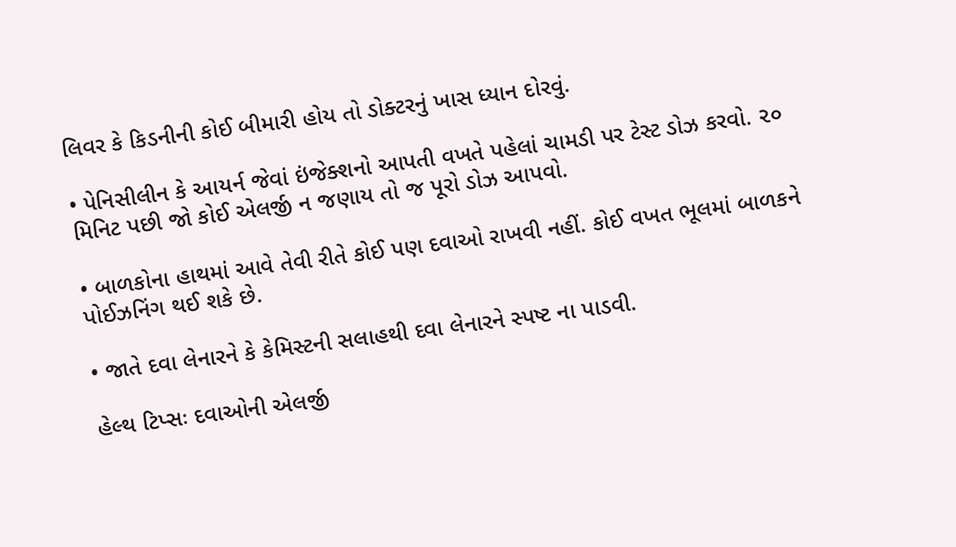લિવર કે કિડનીની કોઈ બીમારી હોય તો ડોક્ટરનું ખાસ ધ્યાન દોરવું.

• પેનિસીલીન કે આયર્ન જેવાં ઇંજેક્શનો આપતી વખતે પહેલાં ચામડી પર ટેસ્ટ ડોઝ કરવો. ૨૦ મિનિટ પછી જો કોઈ એલર્જી ન જણાય તો જ પૂરો ડોઝ આપવો.

• બાળકોના હાથમાં આવે તેવી રીતે કોઈ પણ દવાઓ રાખવી નહીં. કોઈ વખત ભૂલમાં બાળકને પોઈઝનિંગ થઈ શકે છે.

• જાતે દવા લેનારને કે કેમિસ્ટની સલાહથી દવા લેનારને સ્પષ્ટ ના પાડવી.

હેલ્થ ટિપ્સઃ દવાઓની એલર્જી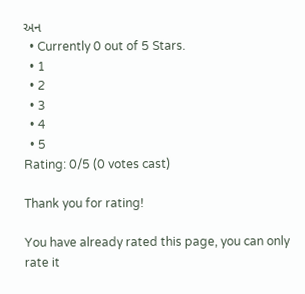અન
  • Currently 0 out of 5 Stars.
  • 1
  • 2
  • 3
  • 4
  • 5
Rating: 0/5 (0 votes cast)

Thank you for rating!

You have already rated this page, you can only rate it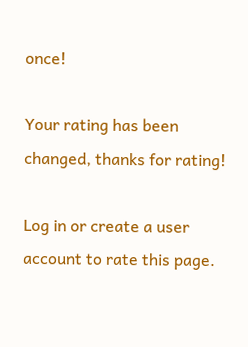once!

Your rating has been changed, thanks for rating!

Log in or create a user account to rate this page.